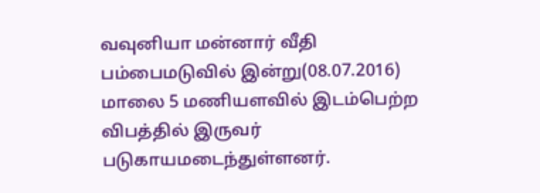வவுனியா மன்னார் வீதி பம்பைமடுவில் இன்று(08.07.2016) மாலை 5 மணியளவில் இடம்பெற்ற விபத்தில் இருவர் படுகாயமடைந்துள்ளனர்.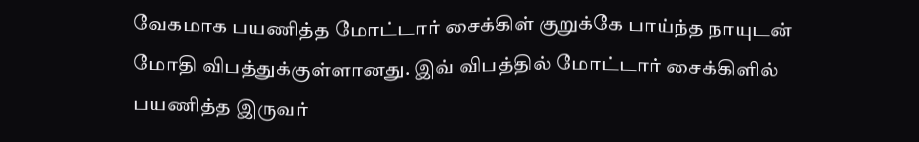வேகமாக பயணித்த மோட்டார் சைக்கிள் குறுக்கே பாய்ந்த நாயுடன் மோதி விபத்துக்குள்ளானது. இவ் விபத்தில் மோட்டார் சைக்கிளில் பயணித்த இருவர்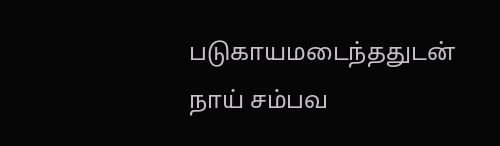படுகாயமடைந்ததுடன் நாய் சம்பவ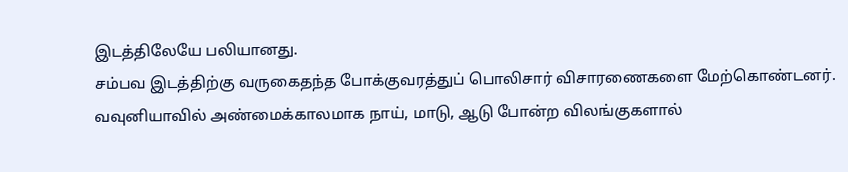இடத்திலேயே பலியானது.
சம்பவ இடத்திற்கு வருகைதந்த போக்குவரத்துப் பொலிசார் விசாரணைகளை மேற்கொண்டனர்.
வவுனியாவில் அண்மைக்காலமாக நாய், மாடு, ஆடு போன்ற விலங்குகளால்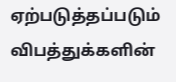ஏற்படுத்தப்படும் விபத்துக்களின்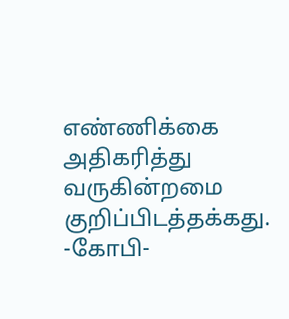எண்ணிக்கை அதிகரித்து வருகின்றமை குறிப்பிடத்தக்கது.
-கோபி-